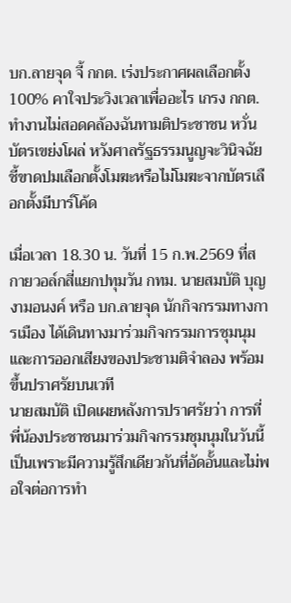บก.ลายจุด จี้ กกต. เร่งประกาศผลเลือกตั้ง 100% คาใจประวิงเวลาเพื่ออะไร เกรง กกต. ทำงานไม่สอดคล้องฉันทามติประชาชน หวั่นบัตรเขย่งโผล่ หวังศาลรัฐธรรมนูญจะวินิจฉัยชี้ขาดปมเลือกตั้งโมฆะหรือไม่โมฆะจากบัตรเลือกตั้งมีบาร์โค้ด

เมื่อเวลา 18.30 น. วันที่ 15 ก.พ.2569 ที่สกายวอล์กสี่แยกปทุมวัน กทม. นายสมบัติ บุญงามอนงค์ หรือ บก.ลายจุด นักกิจกรรมทางการเมือง ได้เดินทางมาร่วมกิจกรรมการชุมนุมและการออกเสียงของประชามติจำลอง พร้อมขึ้นปราศรัยบนเวที
นายสมบัติ เปิดเผยหลังการปราศรัยว่า การที่พี่น้องประชาชนมาร่วมกิจกรรมชุมนุมในวันนี้ เป็นเพราะมีความรู้สึกเดียวกันที่อัดอั้นและไม่พอใจต่อการทำ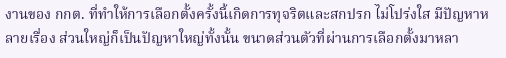งานของ กกต. ที่ทำให้การเลือกตั้งครั้งนี้เกิดการทุจริตและสกปรก ไม่โปร่งใส มีปัญหาหลายเรื่อง ส่วนใหญ่ก็เป็นปัญหาใหญ่ทั้งนั้น ขนาดส่วนตัวที่ผ่านการเลือกตั้งมาหลา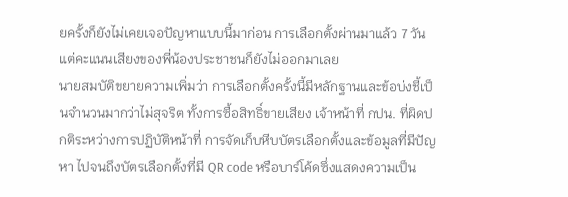ยครั้งก็ยังไม่เคยเจอปัญหาแบบนี้มาก่อน การเลือกตั้งผ่านมาแล้ว 7 วัน แต่คะแนนเสียงของพี่น้องประชาชนก็ยังไม่ออกมาเลย
นายสมบัติขยายความเพิ่มว่า การเลือกตั้งครั้งนี้มีหลักฐานและข้อบ่งชี้เป็นจำนวนมากว่าไม่สุจริต ทั้งการซื้อสิทธิ์ขายเสียง เจ้าหน้าที่ กปน. ที่ผิดปกติระหว่างการปฏิบัติหน้าที่ การจัดเก็บหีบบัตรเลือกตั้งและข้อมูลที่มีปัญหา ไปจนถึงบัตรเลือกตั้งที่มี QR code หรือบาร์โค้ดซึ่งแสดงความเป็น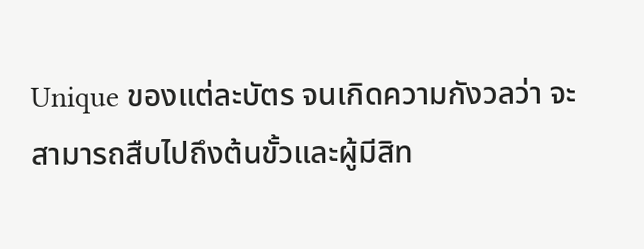Unique ของแต่ละบัตร จนเกิดความกังวลว่า จะสามารถสืบไปถึงต้นขั้วและผู้มีสิท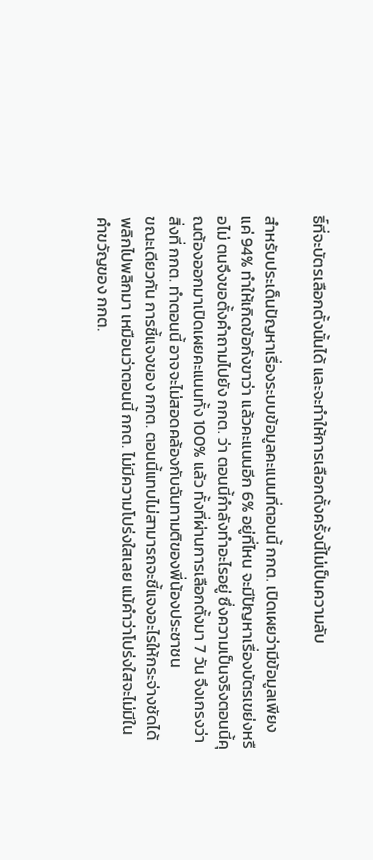ธิ์ที่จะบัตรเลือกตั้งนั้นได้ และจะทำให้การเลือกตั้งครั้งนี้ไม่เป็นความลับ

สำหรับประเด็นปัญหาเรื่องระบบข้อมูลคะแนนที่ตอนนี้ กกต. เปิดเผยว่ามีข้อมูลเพียงแค่ 94% ทำให้เกิดข้อกังขาว่า แล้วคะแนนอีก 6% อยู่ที่ไหน จะมีปัญหาเรื่องบัตรเขย่งหรือไม่ ตนจึงขอตั้งคำถามไปยัง กกต. ว่า ตอนนี้กำลังทำอะไรอยู่ ซึ่งความเป็นจริงตอนนี้คุณต้องออกมาเปิดเผยคะแนนทั้ง 100% แล้ว ทั้งที่ผ่านการเลือกตั้งมา 7 วัน จึงเกรงว่า สิ่งที่ กกต. ทำตอนนี้ อาจจะไม่สอดคล้องกับฉันทามติของพี่น้องประชาชน
ขณะเดียวกัน การชี้แจงของ กกต. ตอนนี้แทบไม่สามารถจะชี้แจงอะไรให้กระจ่างชัดได้ พลิกไปพลิกมา เหมือนว่าตอนนี้ กกต. ไม่มีความโปร่งใสเลย แม้คำว่าโปร่งใสจะไม่มีในคำขวัญของ กกต.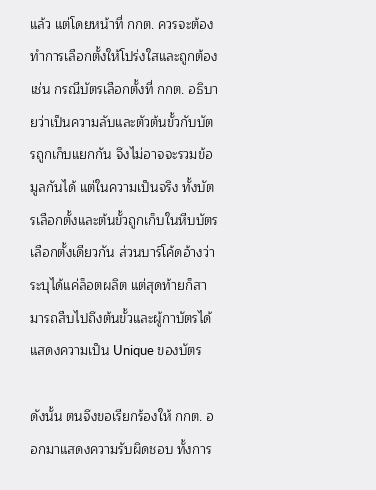แล้ว แต่โดยหน้าที่ กกต. ควรจะต้องทำการเลือกตั้งให้โปร่งใสและถูกต้อง
เช่น กรณีบัตรเลือกตั้งที่ กกต. อธิบายว่าเป็นความลับและตัวต้นขั้วกับบัตรถูกเก็บแยกกัน จึงไม่อาจจะรวมข้อมูลกันได้ แต่ในความเป็นจริง ทั้งบัตรเลือกตั้งและต้นขั้วถูกเก็บในหีบบัตรเลือกตั้งเดียวกัน ส่วนบาร์โค้ดอ้างว่าระบุได้แค่ล็อตผลิต แต่สุดท้ายก็สามารถสืบไปถึงต้นขั้วและผู้กาบัตรได้ แสดงความเป็น Unique ของบัตร

ดังนั้น ตนจึงขอเรียกร้องให้ กกต. ออกมาแสดงความรับผิดชอบ ทั้งการ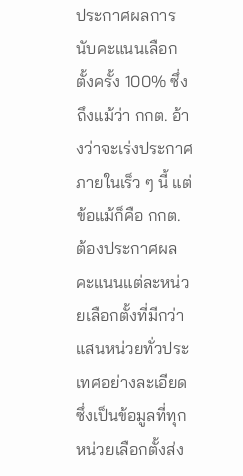ประกาศผลการนับคะแนนเลือกตั้งครั้ง 100% ซึ่งถึงแม้ว่า กกต. อ้างว่าจะเร่งประกาศภายในเร็ว ๆ นี้ แต่ข้อแม้ก็คือ กกต. ต้องประกาศผลคะแนนแต่ละหน่วยเลือกตั้งที่มีกว่าแสนหน่วยทั่วประเทศอย่างละเอียด ซึ่งเป็นข้อมูลที่ทุกหน่วยเลือกตั้งส่ง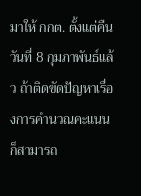มาให้ กกต. ตั้งแต่คืนวันที่ 8 กุมภาพันธ์แล้ว ถ้าติดขัดปัญหาเรื่องการคำนวณคะแนน ก็สามารถ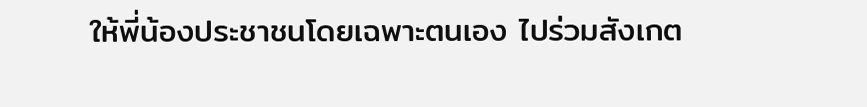ให้พี่น้องประชาชนโดยเฉพาะตนเอง ไปร่วมสังเกต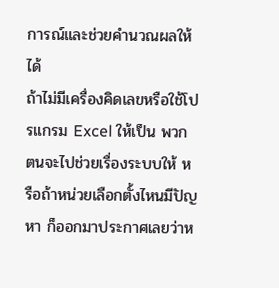การณ์และช่วยคำนวณผลให้ได้
ถ้าไม่มีเครื่องคิดเลขหรือใช้โปรแกรม Excel ให้เป็น พวกตนจะไปช่วยเรื่องระบบให้ หรือถ้าหน่วยเลือกตั้งไหนมีปัญหา ก็ออกมาประกาศเลยว่าห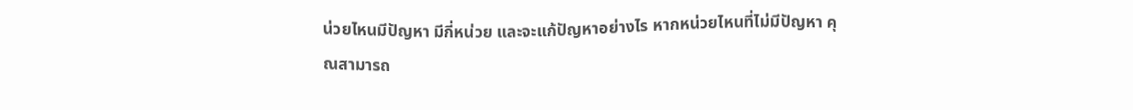น่วยไหนมีปัญหา มีกี่หน่วย และจะแก้ปัญหาอย่างไร หากหน่วยไหนที่ไม่มีปัญหา คุณสามารถ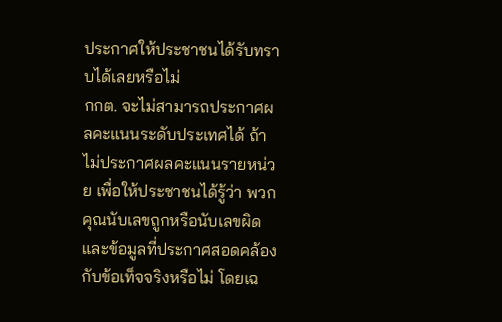ประกาศให้ประชาชนได้รับทราบได้เลยหรือไม่
กกต. จะไม่สามารถประกาศผลคะแนนระดับประเทศได้ ถ้าไม่ประกาศผลคะแนนรายหน่วย เพื่อให้ประชาชนได้รู้ว่า พวกคุณนับเลขถูกหรือนับเลขผิด และข้อมูลที่ประกาศสอดคล้องกับข้อเท็จจริงหรือไม่ โดยเฉ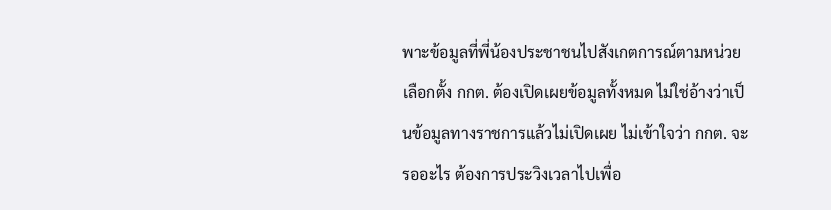พาะข้อมูลที่พี่น้องประชาชนไปสังเกตการณ์ตามหน่วยเลือกตั้ง กกต. ต้องเปิดเผยข้อมูลทั้งหมด ไม่ใช่อ้างว่าเป็นข้อมูลทางราชการแล้วไม่เปิดเผย ไม่เข้าใจว่า กกต. จะรออะไร ต้องการประวิงเวลาไปเพื่อ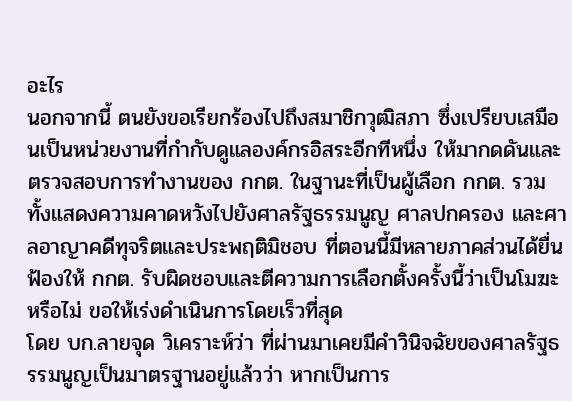อะไร
นอกจากนี้ ตนยังขอเรียกร้องไปถึงสมาชิกวุฒิสภา ซึ่งเปรียบเสมือนเป็นหน่วยงานที่กำกับดูแลองค์กรอิสระอีกทีหนึ่ง ให้มากดดันและตรวจสอบการทำงานของ กกต. ในฐานะที่เป็นผู้เลือก กกต. รวมทั้งแสดงความคาดหวังไปยังศาลรัฐธรรมนูญ ศาลปกครอง และศาลอาญาคดีทุจริตและประพฤติมิชอบ ที่ตอนนี้มีหลายภาคส่วนได้ยื่นฟ้องให้ กกต. รับผิดชอบและตีความการเลือกตั้งครั้งนี้ว่าเป็นโมฆะหรือไม่ ขอให้เร่งดำเนินการโดยเร็วที่สุด
โดย บก.ลายจุด วิเคราะห์ว่า ที่ผ่านมาเคยมีคำวินิจฉัยของศาลรัฐธรรมนูญเป็นมาตรฐานอยู่แล้วว่า หากเป็นการ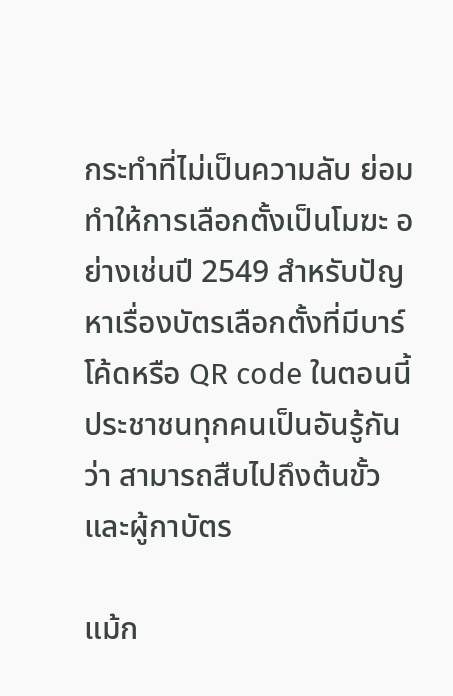กระทำที่ไม่เป็นความลับ ย่อมทำให้การเลือกตั้งเป็นโมฆะ อย่างเช่นปี 2549 สำหรับปัญหาเรื่องบัตรเลือกตั้งที่มีบาร์โค้ดหรือ QR code ในตอนนี้ ประชาชนทุกคนเป็นอันรู้กันว่า สามารถสืบไปถึงต้นขั้วและผู้กาบัตร

แม้ก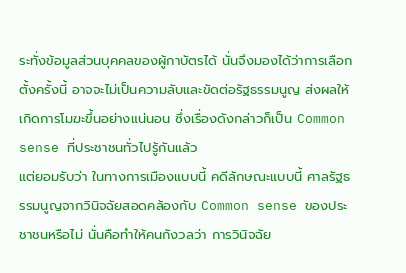ระทั่งข้อมูลส่วนบุคคลของผู้กาบัตรได้ นั่นจึงมองได้ว่าการเลือกตั้งครั้งนี้ อาจจะไม่เป็นความลับและขัดต่อรัฐธรรมนูญ ส่งผลให้เกิดการโมฆะขึ้นอย่างแน่นอน ซึ่งเรื่องดังกล่าวก็เป็น Common sense ที่ประชาชนทั่วไปรู้กันแล้ว
แต่ยอมรับว่า ในทางการเมืองแบบนี้ คดีลักษณะแบบนี้ ศาลรัฐธรรมนูญจากวินิจฉัยสอดคล้องกับ Common sense ของประชาชนหรือไม่ นั่นคือทำให้คนกังวลว่า การวินิจฉัย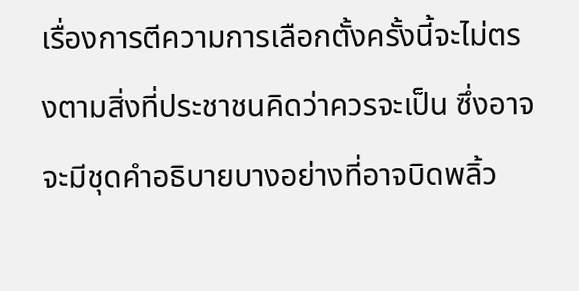เรื่องการตีความการเลือกตั้งครั้งนี้จะไม่ตรงตามสิ่งที่ประชาชนคิดว่าควรจะเป็น ซึ่งอาจจะมีชุดคำอธิบายบางอย่างที่อาจบิดพลิ้ว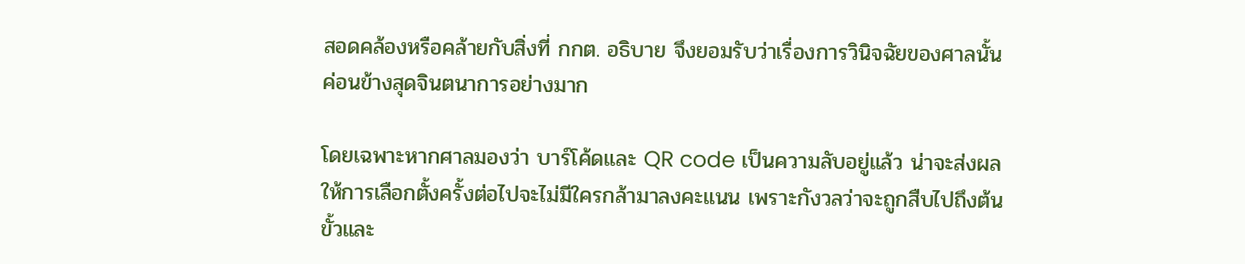สอดคล้องหรือคล้ายกับสิ่งที่ กกต. อธิบาย จึงยอมรับว่าเรื่องการวินิจฉัยของศาลนั้นค่อนข้างสุดจินตนาการอย่างมาก

โดยเฉพาะหากศาลมองว่า บาร์โค้ดและ QR code เป็นความลับอยู่แล้ว น่าจะส่งผลให้การเลือกตั้งครั้งต่อไปจะไม่มีใครกล้ามาลงคะแนน เพราะกังวลว่าจะถูกสืบไปถึงต้นขั้วและ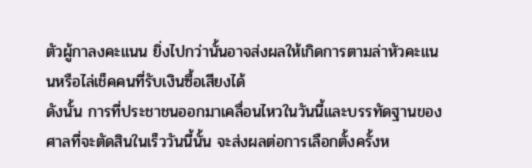ตัวผู้กาลงคะแนน ยิ่งไปกว่านั้นอาจส่งผลให้เกิดการตามล่าหัวคะแนนหรือไล่เช็คคนที่รับเงินซื้อเสียงได้
ดังนั้น การที่ประชาชนออกมาเคลื่อนไหวในวันนี้และบรรทัดฐานของศาลที่จะตัดสินในเร็ววันนี้นั้น จะส่งผลต่อการเลือกตั้งครั้งห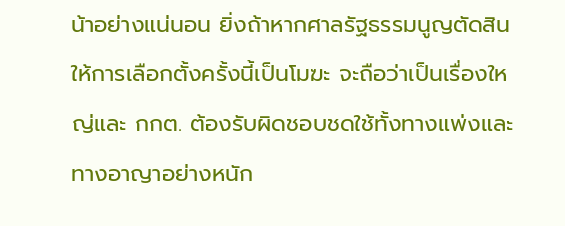น้าอย่างแน่นอน ยิ่งถ้าหากศาลรัฐธรรมนูญตัดสินให้การเลือกตั้งครั้งนี้เป็นโมฆะ จะถือว่าเป็นเรื่องใหญ่และ กกต. ต้องรับผิดชอบชดใช้ทั้งทางแพ่งและทางอาญาอย่างหนัก